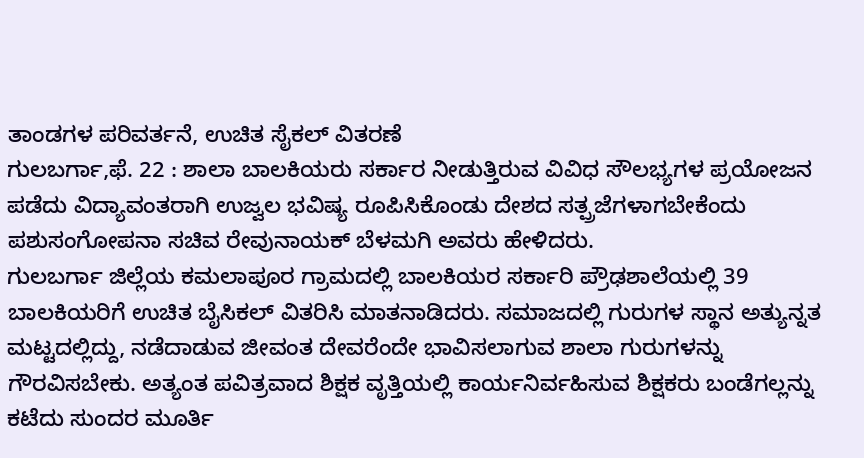ತಾಂಡಗಳ ಪರಿವರ್ತನೆ, ಉಚಿತ ಸೈಕಲ್ ವಿತರಣೆ
ಗುಲಬರ್ಗಾ,ಫೆ. 22 : ಶಾಲಾ ಬಾಲಕಿಯರು ಸರ್ಕಾರ ನೀಡುತ್ತಿರುವ ವಿವಿಧ ಸೌಲಭ್ಯಗಳ ಪ್ರಯೋಜನ ಪಡೆದು ವಿದ್ಯಾವಂತರಾಗಿ ಉಜ್ವಲ ಭವಿಷ್ಯ ರೂಪಿಸಿಕೊಂಡು ದೇಶದ ಸತ್ಪ್ರಜೆಗಳಾಗಬೇಕೆಂದು ಪಶುಸಂಗೋಪನಾ ಸಚಿವ ರೇವುನಾಯಕ್ ಬೆಳಮಗಿ ಅವರು ಹೇಳಿದರು.
ಗುಲಬರ್ಗಾ ಜಿಲ್ಲೆಯ ಕಮಲಾಪೂರ ಗ್ರಾಮದಲ್ಲಿ ಬಾಲಕಿಯರ ಸರ್ಕಾರಿ ಪ್ರೌಢಶಾಲೆಯಲ್ಲಿ 39 ಬಾಲಕಿಯರಿಗೆ ಉಚಿತ ಬೈಸಿಕಲ್ ವಿತರಿಸಿ ಮಾತನಾಡಿದರು. ಸಮಾಜದಲ್ಲಿ ಗುರುಗಳ ಸ್ಥಾನ ಅತ್ಯುನ್ನತ ಮಟ್ಟದಲ್ಲಿದ್ದು, ನಡೆದಾಡುವ ಜೀವಂತ ದೇವರೆಂದೇ ಭಾವಿಸಲಾಗುವ ಶಾಲಾ ಗುರುಗಳನ್ನು ಗೌರವಿಸಬೇಕು. ಅತ್ಯಂತ ಪವಿತ್ರವಾದ ಶಿಕ್ಷಕ ವೃತ್ತಿಯಲ್ಲಿ ಕಾರ್ಯನಿರ್ವಹಿಸುವ ಶಿಕ್ಷಕರು ಬಂಡೆಗಲ್ಲನ್ನು ಕಟೆದು ಸುಂದರ ಮೂರ್ತಿ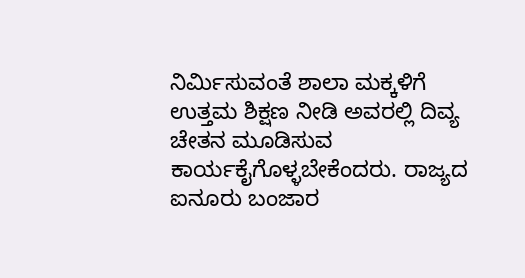ನಿರ್ಮಿಸುವಂತೆ ಶಾಲಾ ಮಕ್ಕಳಿಗೆ ಉತ್ತಮ ಶಿಕ್ಷಣ ನೀಡಿ ಅವರಲ್ಲಿ ದಿವ್ಯ ಚೇತನ ಮೂಡಿಸುವ ಕಾರ್ಯಕೈಗೊಳ್ಳಬೇಕೆಂದರು. ರಾಜ್ಯದ ಐನೂರು ಬಂಜಾರ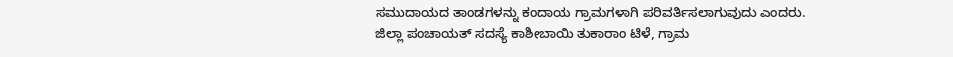ಸಮುದಾಯದ ತಾಂಡಗಳನ್ನು ಕಂದಾಯ ಗ್ರಾಮಗಳಾಗಿ ಪರಿವರ್ತಿಸಲಾಗುವುದು ಎಂದರು.
ಜಿಲ್ಲಾ ಪಂಚಾಯತ್ ಸದಸ್ಯೆ ಕಾಶೀಬಾಯಿ ತುಕಾರಾಂ ಟಿಳೆ, ಗ್ರಾಮ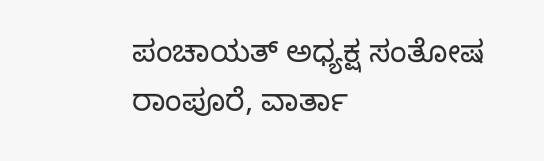ಪಂಚಾಯತ್ ಅಧ್ಯಕ್ಷ ಸಂತೋಷ ರಾಂಪೂರೆ, ವಾರ್ತಾ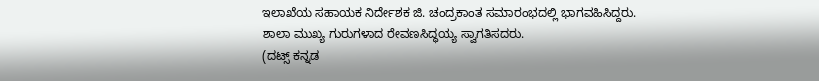ಇಲಾಖೆಯ ಸಹಾಯಕ ನಿರ್ದೇಶಕ ಜಿ. ಚಂದ್ರಕಾಂತ ಸಮಾರಂಭದಲ್ಲಿ ಭಾಗವಹಿಸಿದ್ದರು. ಶಾಲಾ ಮುಖ್ಯ ಗುರುಗಳಾದ ರೇವಣಸಿದ್ಧಯ್ಯ ಸ್ವಾಗತಿಸದರು.
(ದಟ್ಸ್ ಕನ್ನಡ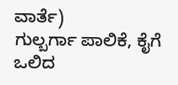ವಾರ್ತೆ)
ಗುಲ್ಬರ್ಗಾ ಪಾಲಿಕೆ, ಕೈಗೆ ಒಲಿದ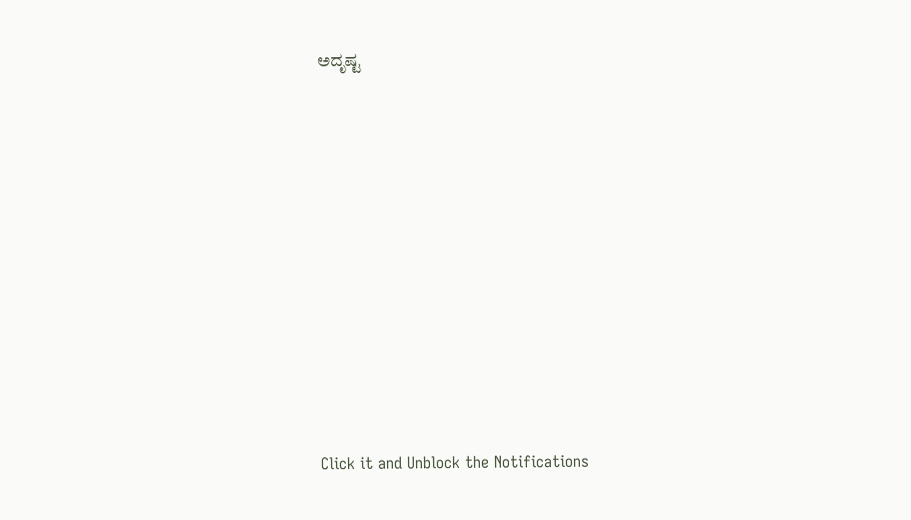ಅದೃಷ್ಟ












Click it and Unblock the Notifications